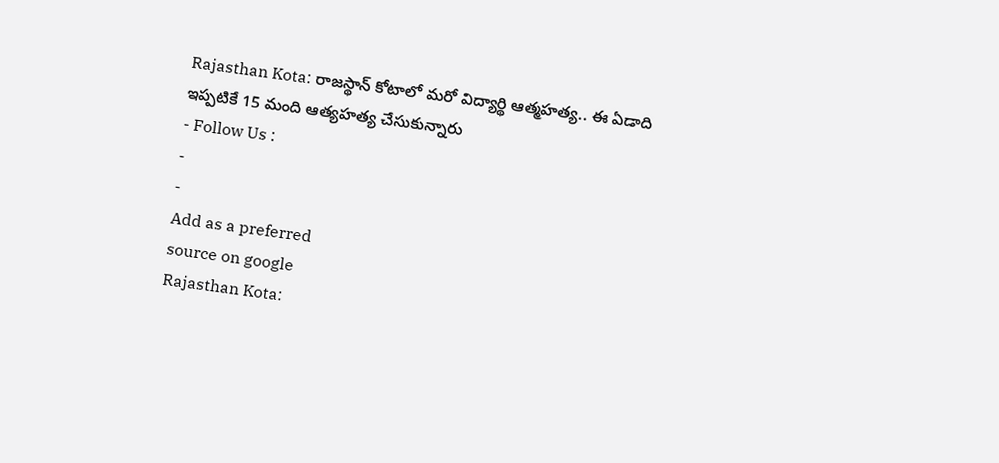Rajasthan Kota: రాజస్థాన్ కోటాలో మరో విద్యార్థి ఆత్మహత్య.. ఈ ఏడాది ఇప్పటికే 15 మంది ఆత్యహత్య చేసుకున్నారు
- Follow Us :
-
-
Add as a preferred
source on google
Rajasthan Kota: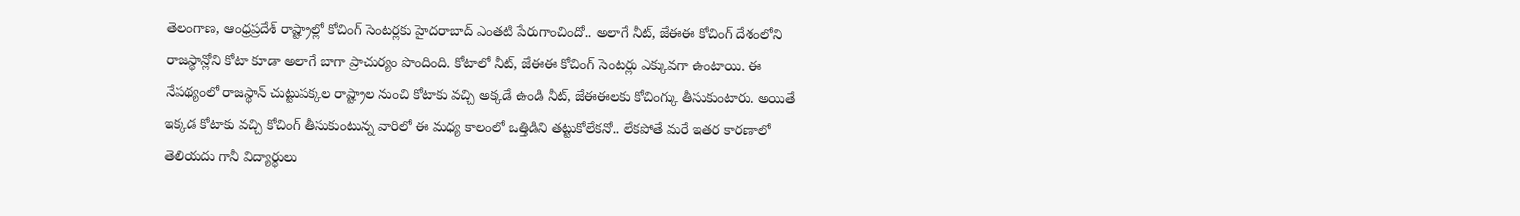తెలంగాణ, ఆంధ్రప్రదేశ్ రాష్ట్రాల్లో కోచింగ్ సెంటర్లకు హైదరాబాద్ ఎంతటి పేరుగాంచిందో.. అలాగే నీట్, జేఈఈ కోచింగ్ దేశంలోని రాజస్థాన్లోని కోటా కూడా అలాగే బాగా ప్రాచుర్యం పొందింది. కోటాలో నీట్, జేఈఈ కోచింగ్ సెంటర్లు ఎక్కువగా ఉంటాయి. ఈ నేపథ్యంలో రాజస్థాన్ చుట్టుపక్కల రాష్ట్రాల నుంచి కోటాకు వచ్చి అక్కడే ఉండి నీట్, జేఈఈలకు కోచింగ్కు తీసుకుంటారు. అయితే ఇక్కడ కోటాకు వచ్చి కోచింగ్ తీసుకుంటున్న వారిలో ఈ మధ్య కాలంలో ఒత్తిడిని తట్టుకోలేకనో.. లేకపోతే మరే ఇతర కారణాలో తెలియదు గానీ విద్యార్థులు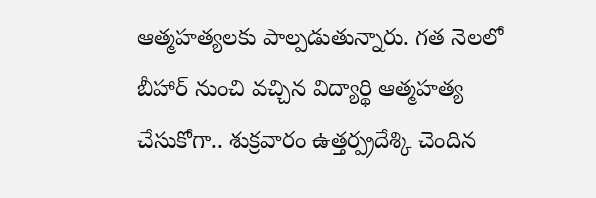ఆత్మహత్యలకు పాల్పడుతున్నారు. గత నెలలో బీహార్ నుంచి వచ్చిన విద్యార్థి ఆత్మహత్య చేసుకోగా.. శుక్రవారం ఉత్తర్ప్రదేశ్కి చెందిన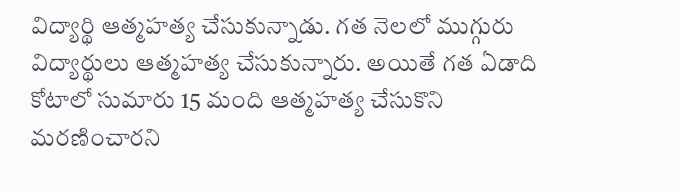విద్యార్థి ఆత్మహత్య చేసుకున్నాడు. గత నెలలో ముగ్గురు విద్యార్థులు ఆత్మహత్య చేసుకున్నారు. అయితే గత ఏడాది కోటాలో సుమారు 15 మంది ఆత్మహత్య చేసుకొని మరణించారని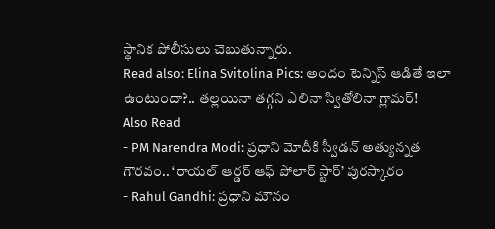స్థానిక పోలీసులు చెబుతున్నారు.
Read also: Elina Svitolina Pics: అందం టెన్నిస్ ఆడితే ఇలా ఉంటుందా?.. తల్లయినా తగ్గని ఎలినా స్వితోలినా గ్లామర్!
Also Read
- PM Narendra Modi: ప్రధాని మోదీకి స్వీడన్ అత్యున్నత గౌరవం.. ‘రాయల్ ఆర్డర్ ఆఫ్ పోలార్ స్టార్’ పురస్కారం
- Rahul Gandhi: ప్రధాని మౌనం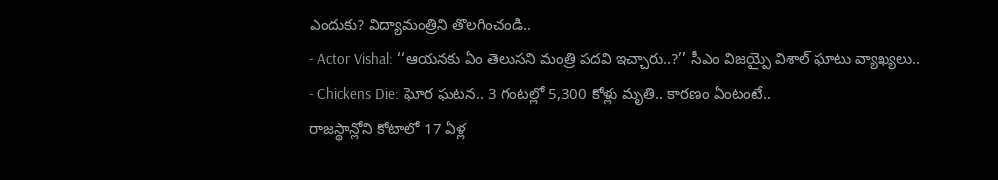ఎందుకు? విద్యామంత్రిని తొలగించండి..
- Actor Vishal: ‘‘ఆయనకు ఏం తెలుసని మంత్రి పదవి ఇచ్చారు..?’’ సీఎం విజయ్పై విశాల్ ఘాటు వ్యాఖ్యలు..
- Chickens Die: ఘోర ఘటన.. 3 గంటల్లో 5,300 కోళ్లు మృతి.. కారణం ఏంటంటే..
రాజస్థాన్లోని కోటాలో 17 ఏళ్ల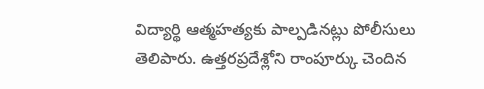విద్యార్థి ఆత్మహత్యకు పాల్పడినట్లు పోలీసులు తెలిపారు. ఉత్తరప్రదేశ్లోని రాంపూర్కు చెందిన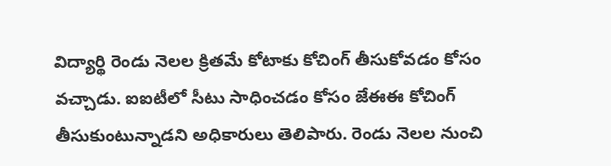విద్యార్థి రెండు నెలల క్రితమే కోటాకు కోచింగ్ తీసుకోవడం కోసం వచ్చాడు. ఐఐటీలో సీటు సాధించడం కోసం జేఈఈ కోచింగ్ తీసుకుంటున్నాడని అధికారులు తెలిపారు. రెండు నెలల నుంచి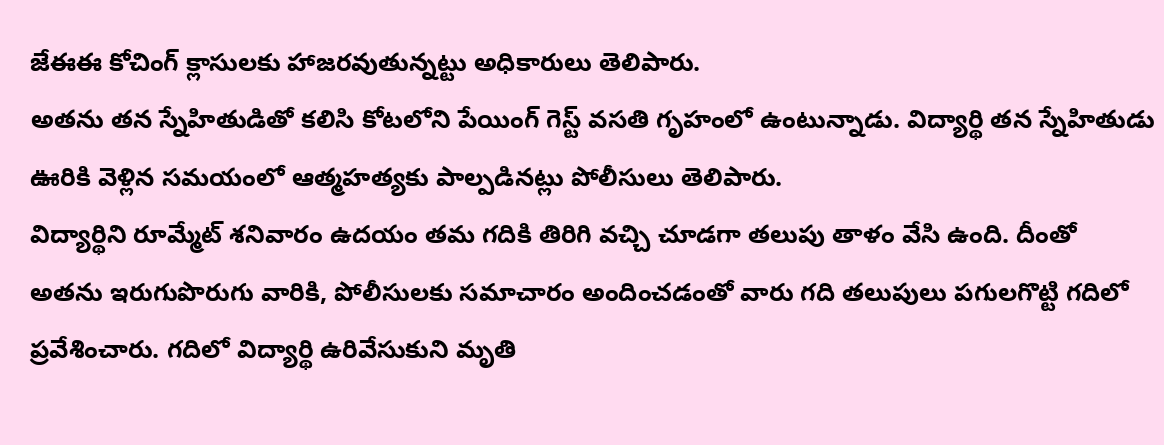జేఈఈ కోచింగ్ క్లాసులకు హాజరవుతున్నట్టు అధికారులు తెలిపారు.
అతను తన స్నేహితుడితో కలిసి కోటలోని పేయింగ్ గెస్ట్ వసతి గృహంలో ఉంటున్నాడు. విద్యార్థి తన స్నేహితుడు ఊరికి వెళ్లిన సమయంలో ఆత్మహత్యకు పాల్పడినట్లు పోలీసులు తెలిపారు.
విద్యార్థిని రూమ్మేట్ శనివారం ఉదయం తమ గదికి తిరిగి వచ్చి చూడగా తలుపు తాళం వేసి ఉంది. దీంతో అతను ఇరుగుపొరుగు వారికి, పోలీసులకు సమాచారం అందించడంతో వారు గది తలుపులు పగులగొట్టి గదిలో ప్రవేశించారు. గదిలో విద్యార్థి ఉరివేసుకుని మృతి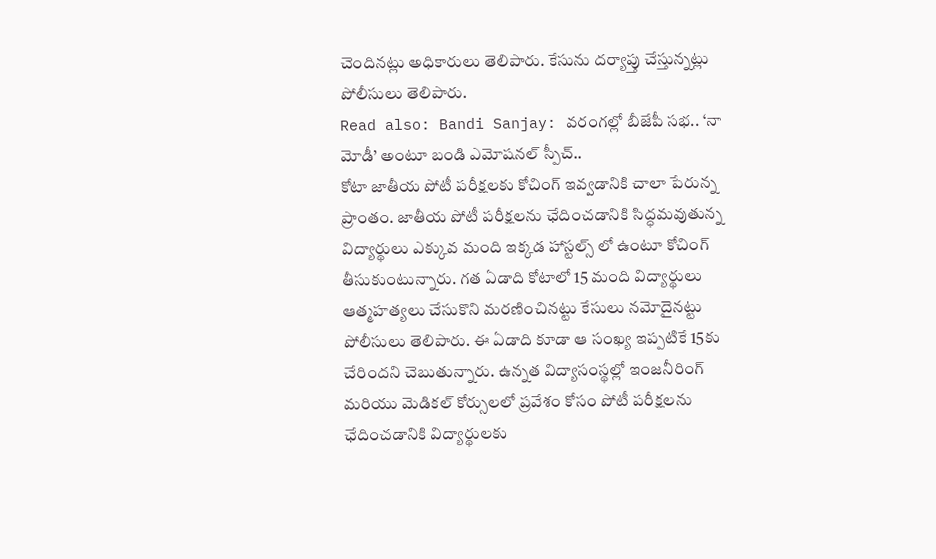చెందినట్లు అధికారులు తెలిపారు. కేసును దర్యాప్తు చేస్తున్నట్లు పోలీసులు తెలిపారు.
Read also: Bandi Sanjay: వరంగల్లో బీజేపీ సభ.. ‘నా మోడీ’ అంటూ బండి ఎమోషనల్ స్పీచ్..
కోటా జాతీయ పోటీ పరీక్షలకు కోచింగ్ ఇవ్వడానికి చాలా పేరున్న ప్రాంతం. జాతీయ పోటీ పరీక్షలను ఛేదించడానికి సిద్ధమవుతున్న విద్యార్థులు ఎక్కువ మంది ఇక్కడ హాస్టల్స్ లో ఉంటూ కోచింగ్ తీసుకుంటున్నారు. గత ఏడాది కోటాలో 15 మంది విద్యార్థులు ఆత్మహత్యలు చేసుకొని మరణించినట్టు కేసులు నమోదైనట్టు పోలీసులు తెలిపారు. ఈ ఏడాది కూడా ఆ సంఖ్య ఇప్పటికే 15కు చేరిందని చెబుతున్నారు. ఉన్నత విద్యాసంస్థల్లో ఇంజనీరింగ్ మరియు మెడికల్ కోర్సులలో ప్రవేశం కోసం పోటీ పరీక్షలను ఛేదించడానికి విద్యార్థులకు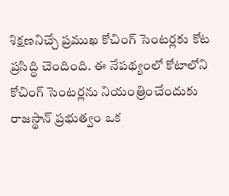శిక్షణనిచ్చే ప్రముఖ కోచింగ్ సెంటర్లకు కోట ప్రసిద్ధి చెందింది. ఈ నేపథ్యంలో కోటాలోని కోచింగ్ సెంటర్లను నియంత్రించేందుకు రాజస్థాన్ ప్రభుత్వం ఒక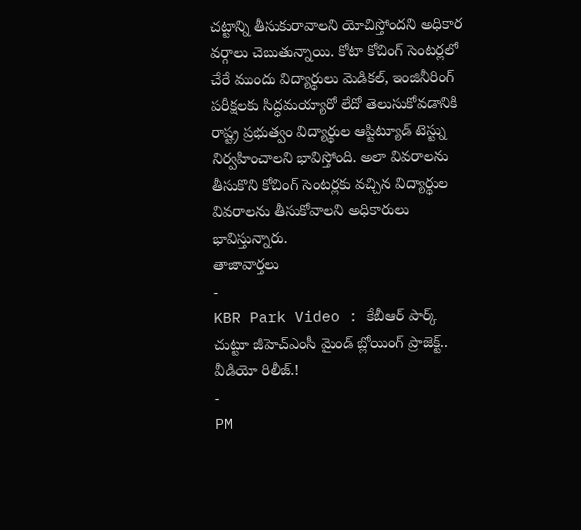చట్టాన్ని తీసుకురావాలని యోచిస్తోందని అధికార వర్గాలు చెబుతున్నాయి. కోటా కోచింగ్ సెంటర్లలో చేరే ముందు విద్యార్థులు మెడికల్, ఇంజినీరింగ్ పరీక్షలకు సిద్ధమయ్యారో లేదో తెలుసుకోవడానికి రాష్ట్ర ప్రభుత్వం విద్యార్థుల ఆప్టిట్యూడ్ టెస్ట్ను నిర్వహించాలని భావిస్తోంది. అలా వివరాలను తీసుకొని కోచింగ్ సెంటర్లకు వచ్చిన విద్యార్థుల వివరాలను తీసుకోవాలని అధికారులు భావిస్తున్నారు.
తాజావార్తలు
-
KBR Park Video : కేబీఆర్ పార్క్ చుట్టూ జీహెచ్ఎంసీ మైండ్ బ్లోయింగ్ ప్రాజెక్ట్.. వీడియో రిలీజ్.!
-
PM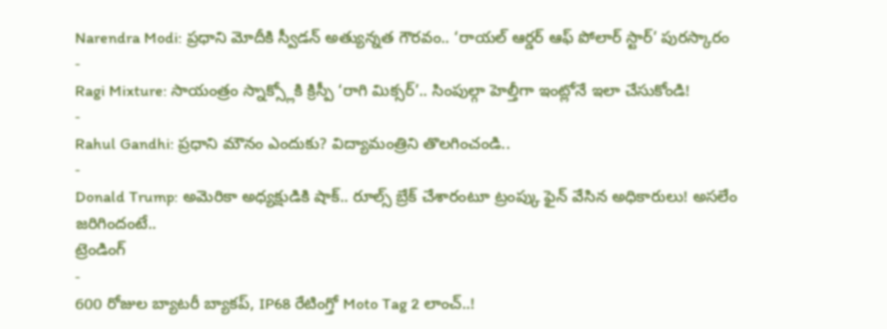Narendra Modi: ప్రధాని మోదీకి స్వీడన్ అత్యున్నత గౌరవం.. ‘రాయల్ ఆర్డర్ ఆఫ్ పోలార్ స్టార్’ పురస్కారం
-
Ragi Mixture: సాయంత్రం స్నాక్స్లోకి క్రిస్పీ ‘రాగి మిక్సర్’.. సింపుల్గా హెల్తీగా ఇంట్లోనే ఇలా చేసుకోండి!
-
Rahul Gandhi: ప్రధాని మౌనం ఎందుకు? విద్యామంత్రిని తొలగించండి..
-
Donald Trump: అమెరికా అధ్యక్షుడికి షాక్.. రూల్స్ బ్రేక్ చేశారంటూ ట్రంప్కు ఫైన్ వేసిన అధికారులు! అసలేం జరిగిందంటే..
ట్రెండింగ్
-
600 రోజుల బ్యాటరీ బ్యాకప్, IP68 రేటింగ్తో Moto Tag 2 లాంచ్..!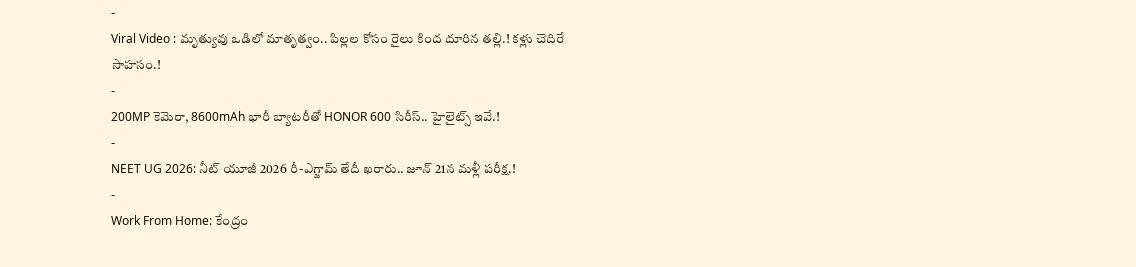-
Viral Video : మృత్యువు ఒడిలో మాతృత్వం.. పిల్లల కోసం రైలు కింద దూరిన తల్లి.! కళ్లు చెదిరే సాహసం.!
-
200MP కెమెరా, 8600mAh భారీ బ్యాటరీతో HONOR 600 సిరీస్.. హైలైట్స్ ఇవే.!
-
NEET UG 2026: నీట్ యూజీ 2026 రీ-ఎగ్జామ్ తేదీ ఖరారు.. జూన్ 21న మళ్లీ పరీక్ష.!
-
Work From Home: కేంద్రం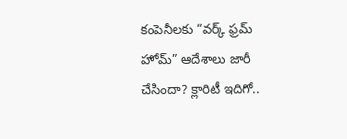కంపెనీలకు “వర్క్ ఫ్రమ్ హోమ్” ఆదేశాలు జారీ చేసిందా? క్లారిటీ ఇదిగో..